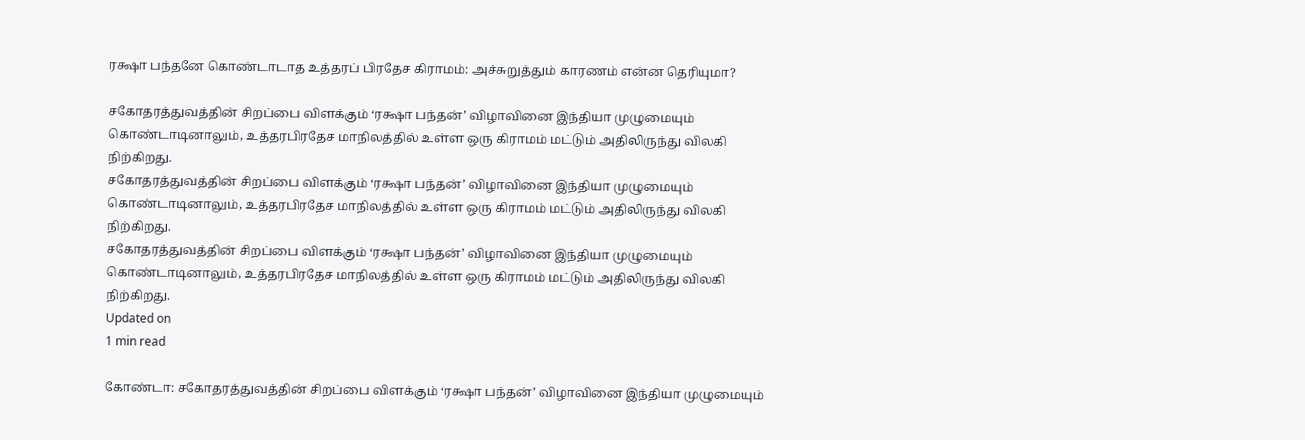ரக்ஷா பந்தனே கொண்டாடாத உத்தரப் பிரதேச கிராமம்: அச்சுறுத்தும் காரணம் என்ன தெரியுமா?

சகோதரத்துவத்தின் சிறப்பை விளக்கும் ‘ரக்ஷா பந்தன்’ விழாவினை இந்தியா முழுமையும் கொண்டாடினாலும், உத்தரபிரதேச மாநிலத்தில் உள்ள ஒரு கிராமம் மட்டும் அதிலிருந்து விலகி நிற்கிறது.
சகோதரத்துவத்தின் சிறப்பை விளக்கும் ‘ரக்ஷா பந்தன்’ விழாவினை இந்தியா முழுமையும் கொண்டாடினாலும், உத்தரபிரதேச மாநிலத்தில் உள்ள ஒரு கிராமம் மட்டும் அதிலிருந்து விலகி நிற்கிறது.
சகோதரத்துவத்தின் சிறப்பை விளக்கும் ‘ரக்ஷா பந்தன்’ விழாவினை இந்தியா முழுமையும் கொண்டாடினாலும், உத்தரபிரதேச மாநிலத்தில் உள்ள ஒரு கிராமம் மட்டும் அதிலிருந்து விலகி நிற்கிறது.
Updated on
1 min read

கோண்டா: சகோதரத்துவத்தின் சிறப்பை விளக்கும் ‘ரக்ஷா பந்தன்’ விழாவினை இந்தியா முழுமையும்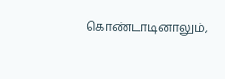கொண்டாடினாலும்,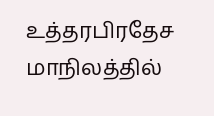உத்தரபிரதேச மாநிலத்தில்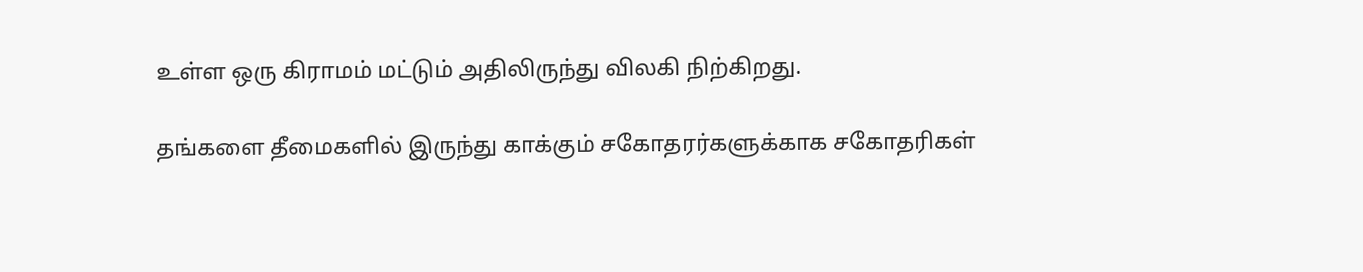உள்ள ஒரு கிராமம் மட்டும் அதிலிருந்து விலகி நிற்கிறது.

தங்களை தீமைகளில் இருந்து காக்கும் சகோதரர்களுக்காக சகோதரிகள்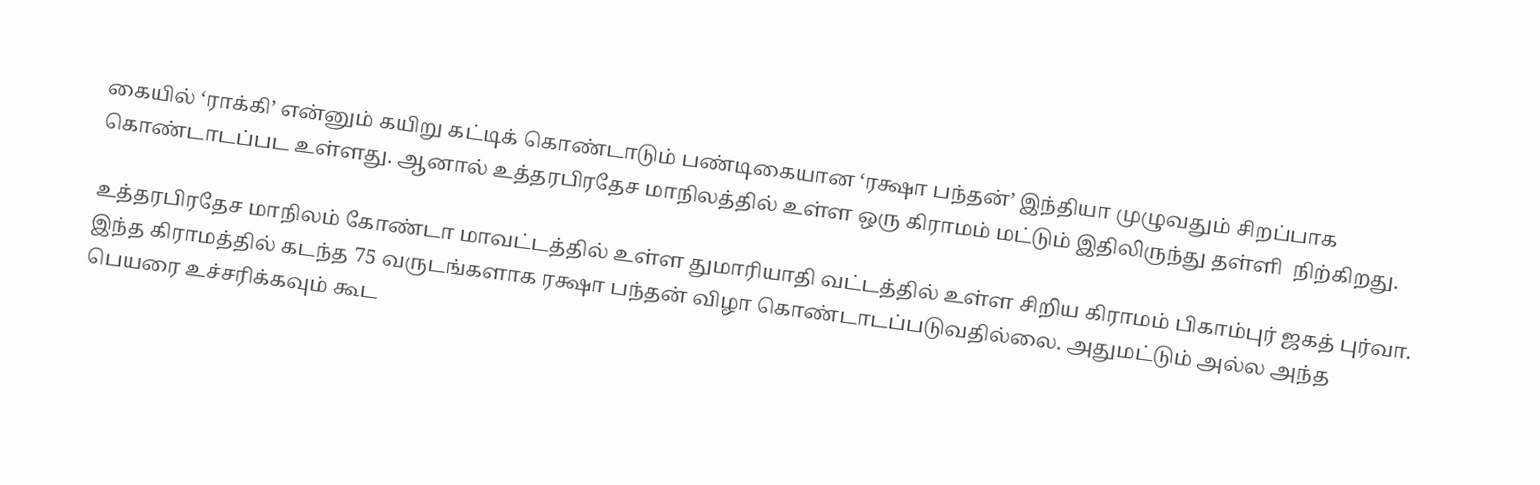கையில் ‘ராக்கி’ என்னும் கயிறு கட்டிக் கொண்டாடும் பண்டிகையான ‘ரக்ஷா பந்தன்’ இந்தியா முழுவதும் சிறப்பாக கொண்டாடப்பட உள்ளது. ஆனால் உத்தரபிரதேச மாநிலத்தில் உள்ள ஒரு கிராமம் மட்டும் இதிலிருந்து தள்ளி  நிற்கிறது.

உத்தரபிரதேச மாநிலம் கோண்டா மாவட்டத்தில் உள்ள துமாரியாதி வட்டத்தில் உள்ள சிறிய கிராமம் பிகாம்புர் ஜகத் புர்வா. இந்த கிராமத்தில் கடந்த 75 வருடங்களாக ரக்ஷா பந்தன் விழா கொண்டாடப்படுவதில்லை. அதுமட்டும் அல்ல அந்த பெயரை உச்சரிக்கவும் கூட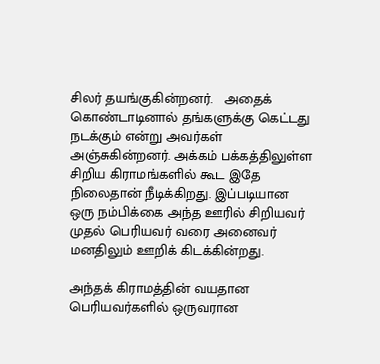சிலர் தயங்குகின்றனர்.   அதைக் கொண்டாடினால் தங்களுக்கு கெட்டது நடக்கும் என்று அவர்கள் அஞ்சுகின்றனர். அக்கம் பக்கத்திலுள்ள சிறிய கிராமங்களில் கூட இதே நிலைதான் நீடிக்கிறது. இப்படியான ஒரு நம்பிக்கை அந்த ஊரில் சிறியவர் முதல் பெரியவர் வரை அனைவர் மனதிலும் ஊறிக் கிடக்கின்றது.

அந்தக் கிராமத்தின் வயதான பெரியவர்களில் ஒருவரான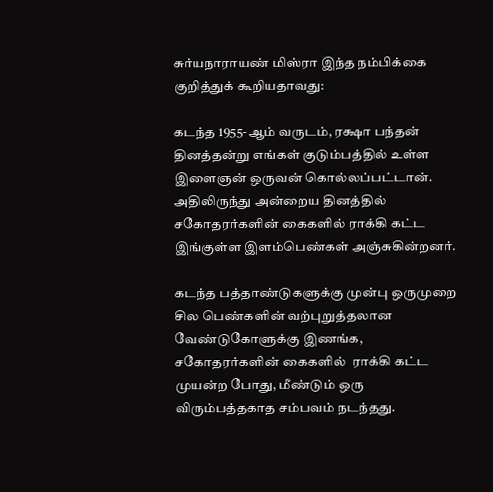சுர்யநாராயண் மிஸ்ரா இந்த நம்பிக்கை குறித்துக் கூறியதாவது:

கடந்த 1955-ஆம் வருடம், ரக்ஷா பந்தன் தினத்தன்று எங்கள் குடும்பத்தில் உள்ள இளைஞன் ஒருவன் கொல்லப்பட்டான். அதிலிருந்து அன்றைய தினத்தில் சகோதரர்களின் கைகளில் ராக்கி கட்ட இங்குள்ள இளம்பெண்கள் அஞ்சுகின்றனர்.

கடந்த பத்தாண்டுகளுக்கு முன்பு ஒருமுறை சில பெண்களின் வற்புறுத்தலான வேண்டுகோளுக்கு இணங்க, சகோதரர்களின் கைகளில்  ராக்கி கட்ட முயன்ற போது, மீண்டும் ஒரு விரும்பத்தகாத சம்பவம் நடந்தது.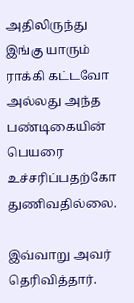அதிலிருந்து இங்கு யாரும் ராக்கி கட்டவோ அல்லது அந்த பண்டிகையின் பெயரை உச்சரிப்பதற்கோ துணிவதில்லை.

இவ்வாறு அவர் தெரிவித்தார்.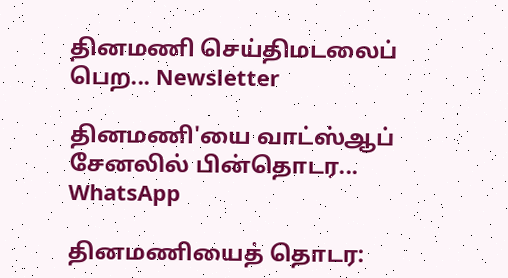தினமணி செய்திமடலைப் பெற... Newsletter

தினமணி'யை வாட்ஸ்ஆப் சேனலில் பின்தொடர... WhatsApp

தினமணியைத் தொடர: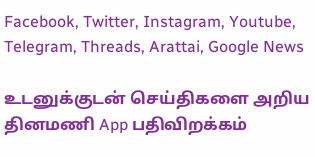Facebook, Twitter, Instagram, Youtube, Telegram, Threads, Arattai, Google News

உடனுக்குடன் செய்திகளை அறிய தினமணி App பதிவிறக்கம்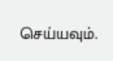செய்யவும்.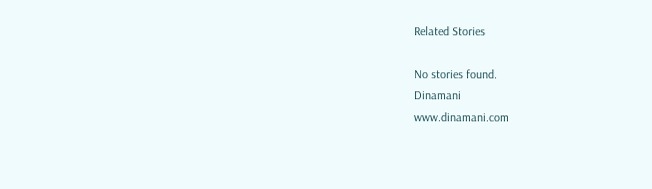Related Stories

No stories found.
Dinamani
www.dinamani.com